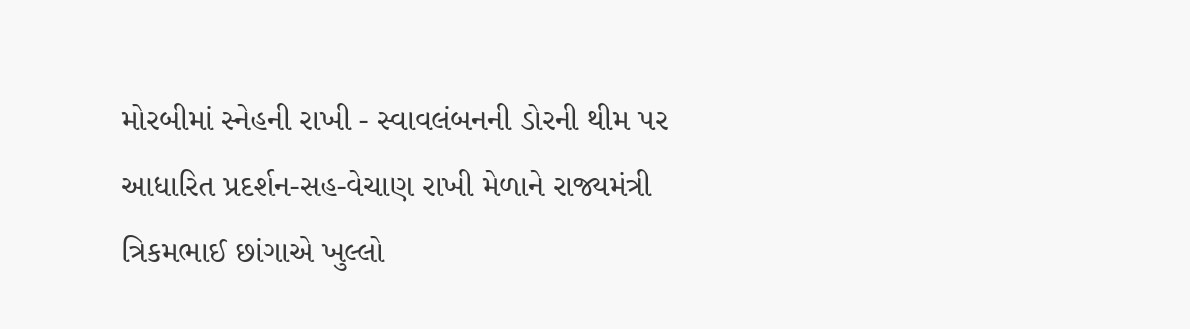મોરબીમાં સ્નેહની રાખી - સ્વાવલંબનની ડોરની થીમ પર આધારિત પ્રદર્શન-સહ-વેચાણ રાખી મેળાને રાજ્યમંત્રી ત્રિકમભાઈ છાંગાએ ખુલ્લો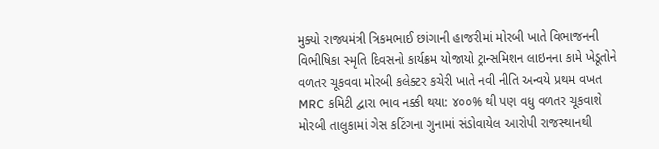મુક્યો રાજ્યમંત્રી ત્રિકમભાઈ છાંગાની હાજરીમાં મોરબી ખાતે વિભાજનની વિભીષિકા સ્મૃતિ દિવસનો કાર્યક્રમ યોજાયો ટ્રાન્સમિશન લાઇનના કામે ખેડૂતોને વળતર ચૂકવવા મોરબી કલેક્ટર કચેરી ખાતે નવી નીતિ અન્વયે પ્રથમ વખત MRC કમિટી દ્વારા ભાવ નક્કી થયા: ૪૦૦% થી પણ વધુ વળતર ચૂકવાશે મોરબી તાલુકામાં ગેસ કટિંગના ગુનામાં સંડોવાયેલ આરોપી રાજસ્થાનથી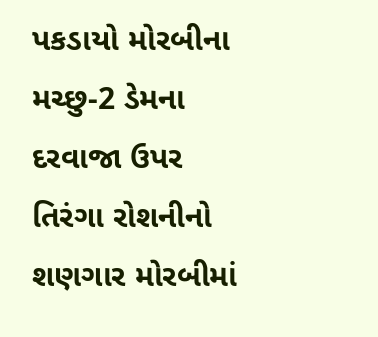પકડાયો મોરબીના મચ્છુ-2 ડેમના દરવાજા ઉપર તિરંગા રોશનીનો શણગાર મોરબીમાં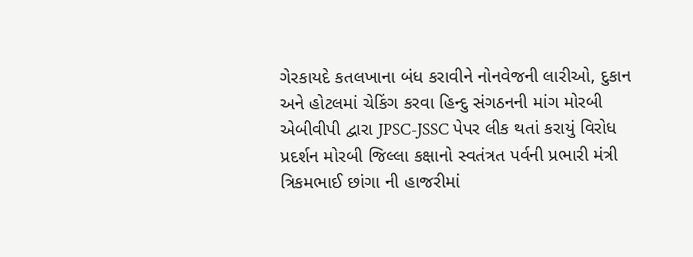ગેરકાયદે કતલખાના બંધ કરાવીને નોનવેજની લારીઓ, દુકાન અને હોટલમાં ચેકિંગ કરવા હિન્દુ સંગઠનની માંગ મોરબી એબીવીપી દ્વારા JPSC-JSSC પેપર લીક થતાં કરાયું વિરોધ પ્રદર્શન મોરબી જિલ્લા કક્ષાનો સ્વતંત્રત પર્વની પ્રભારી મંત્રી ત્રિકમભાઈ છાંગા ની હાજરીમાં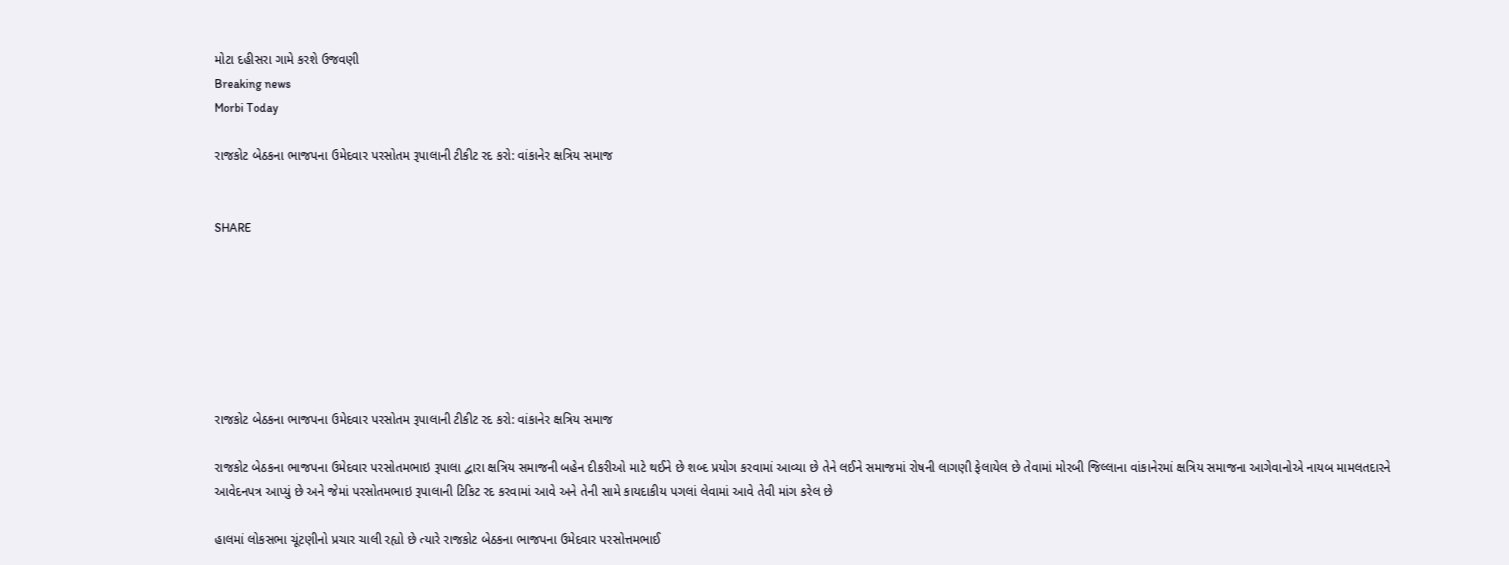મોટા દહીસરા ગામે કરશે ઉજવણી
Breaking news
Morbi Today

રાજકોટ બેઠકના ભાજપના ઉમેદવાર પરસોતમ રૂપાલાની ટીકીટ રદ કરો: વાંકાનેર ક્ષત્રિય સમાજ


SHARE







રાજકોટ બેઠકના ભાજપના ઉમેદવાર પરસોતમ રૂપાલાની ટીકીટ રદ કરો: વાંકાનેર ક્ષત્રિય સમાજ

રાજકોટ બેઠકના ભાજપના ઉમેદવાર પરસોતમભાઇ રૂપાલા દ્વારા ક્ષત્રિય સમાજની બહેન દીકરીઓ માટે થઈને છે શબ્દ પ્રયોગ કરવામાં આવ્યા છે તેને લઈને સમાજમાં રોષની લાગણી ફેલાયેલ છે તેવામાં મોરબી જિલ્લાના વાંકાનેરમાં ક્ષત્રિય સમાજના આગેવાનોએ નાયબ મામલતદારને આવેદનપત્ર આપ્યું છે અને જેમાં પરસોતમભાઇ રૂપાલાની ટિકિટ રદ કરવામાં આવે અને તેની સામે કાયદાકીય પગલાં લેવામાં આવે તેવી માંગ કરેલ છે

હાલમાં લોકસભા ચૂંટણીનો પ્રચાર ચાલી રહ્યો છે ત્યારે રાજકોટ બેઠકના ભાજપના ઉમેદવાર પરસોત્તમભાઈ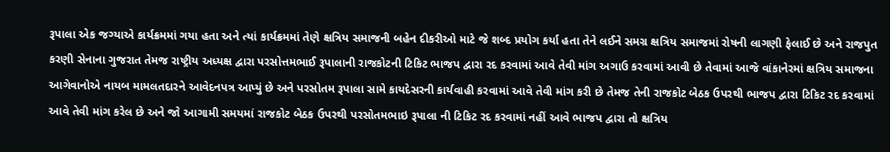રૂપાલા એક જગ્યાએ કાર્યક્રમમાં ગયા હતા અને ત્યાં કાર્યક્રમમાં તેણે ક્ષત્રિય સમાજની બહેન દીકરીઓ માટે જે શબ્દ પ્રયોગ કર્યા હતા તેને લઈને સમગ્ર ક્ષત્રિય સમાજમાં રોષની લાગણી ફેલાઈ છે અને રાજપુત કરણી સેનાના ગુજરાત તેમજ રાષ્ટ્રીય અધ્યક્ષ દ્વારા પરસોત્તમભાઈ રૂપાલાની રાજકોટની ટિકિટ ભાજપ દ્વારા રદ કરવામાં આવે તેવી માંગ અગાઉ કરવામાં આવી છે તેવામાં આજે વાંકાનેરમાં ક્ષત્રિય સમાજના આગેવાનોએ નાયબ મામલતદારને આવેદનપત્ર આપ્યું છે અને પરસોતમ રૂપાલા સામે કાયદેસરની કાર્યવાહી કરવામાં આવે તેવી માંગ કરી છે તેમજ તેની રાજકોટ બેઠક ઉપરથી ભાજપ દ્વારા ટિકિટ રદ કરવામાં આવે તેવી માંગ કરેલ છે અને જો આગામી સમયમાં રાજકોટ બેઠક ઉપરથી પરસોતમભાઇ રૂપાલા ની ટિકિટ રદ કરવામાં નહીં આવે ભાજપ દ્વારા તો ક્ષત્રિય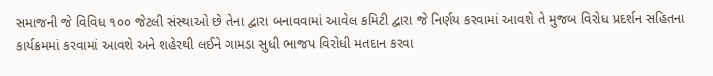સમાજની જે વિવિધ ૧૦૦ જેટલી સંસ્થાઓ છે તેના દ્વારા બનાવવામાં આવેલ કમિટી દ્વારા જે નિર્ણય કરવામાં આવશે તે મુજબ વિરોધ પ્રદર્શન સહિતના કાર્યક્રમમાં કરવામાં આવશે અને શહેરથી લઈને ગામડા સુધી ભાજપ વિરોધી મતદાન કરવા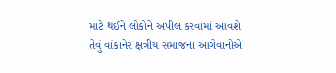માટે થઈને લોકોને અપીલ કરવામાં આવશે તેવું વાંકાનેર ક્ષત્રીય સમાજના આગેવાનોએ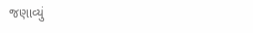જણાવ્યું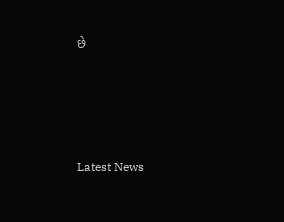છે






Latest News